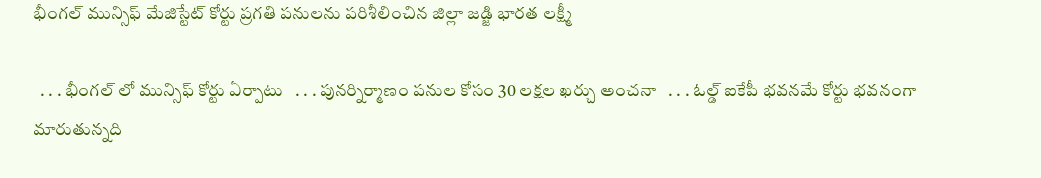భీంగల్ మున్సిఫ్ మేజిస్టేట్ కోర్టు ప్రగతి పనులను పరిశీలించిన జిల్లా జడ్జి భారత లక్ష్మీ

  . . . భీంగల్ లో మున్సిఫ్ కోర్టు ఏర్పాటు   . . . పునర్నిర్మాణం పనుల కోసం 30 లక్షల ఖర్చు అంచనా   . . . ఓల్డ్ ఐకేపీ భవనమే కోర్టు భవనంగా మారుతున్నది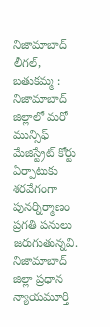నిజామాబాద్ లీగల్, బతుకమ్మ :   నిజామాబాద్ జిల్లాలో మరో మున్సిఫ్ మేజిస్ట్రేట్ కోర్టు ఏర్పాటుకు శరవేగంగా పునర్నిర్మాణం ప్రగతి పనులు జరుగుతున్నవి. నిజామాబాద్ జిల్లా ప్రధాన న్యాయమూర్తి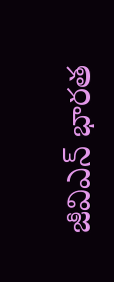జీవిఎన్ భారత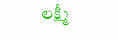లక్ష్మీ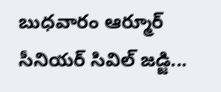బుధవారం ఆర్మూర్ సీనియర్ సివిల్ జడ్జి...